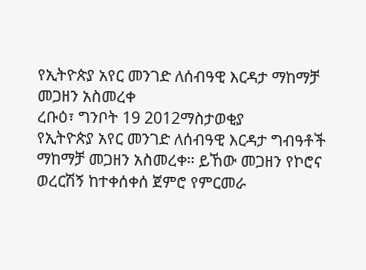የኢትዮጵያ አየር መንገድ ለሰብዓዊ እርዳታ ማከማቻ መጋዘን አስመረቀ
ረቡዕ፣ ግንቦት 19 2012ማስታወቂያ
የኢትዮጵያ አየር መንገድ ለሰብዓዊ እርዳታ ግብዓቶች ማከማቻ መጋዘን አስመረቀ። ይኸው መጋዘን የኮሮና ወረርሽኝ ከተቀሰቀሰ ጀምሮ የምርመራ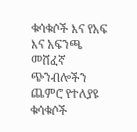ቁሳቁሶች እና የአፍ እና አፍንጫ መሸፈኛ ጭንብሎችን ጨምሮ የተለያዩ ቁሳቁሶች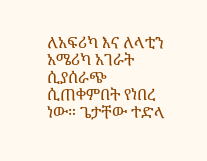ለአፍሪካ እና ለላቲን አሜሪካ አገራት ሲያሰራጭ ሲጠቀምበት የነበረ ነው። ጌታቸው ተድላ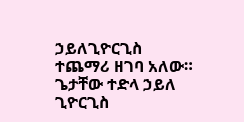ኃይለጊዮርጊስ ተጨማሪ ዘገባ አለው።
ጌታቸው ተድላ ኃይለ ጊዮርጊስ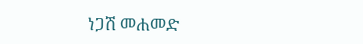ነጋሽ መሐመድ